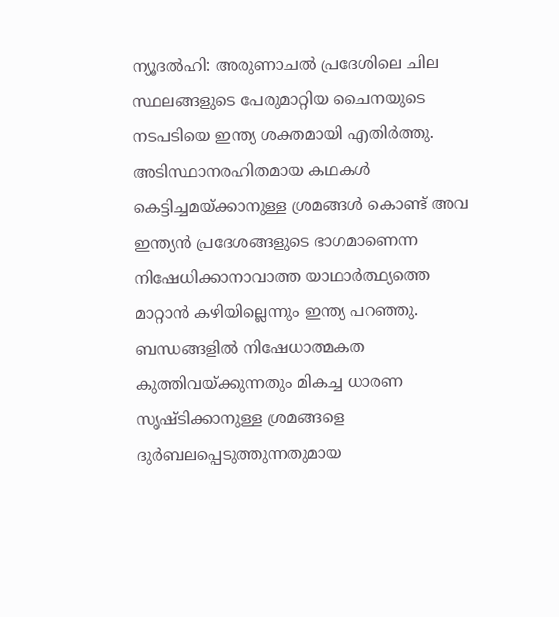ന്യൂദൽഹി: അരുണാചൽ പ്രദേശിലെ ചില സ്ഥലങ്ങളുടെ പേരുമാറ്റിയ ചൈനയുടെ നടപടിയെ ഇന്ത്യ ശക്തമായി എതിർത്തു. അടിസ്ഥാനരഹിതമായ കഥകൾ കെട്ടിച്ചമയ്ക്കാനുള്ള ശ്രമങ്ങൾ കൊണ്ട് അവ ഇന്ത്യൻ പ്രദേശങ്ങളുടെ ഭാഗമാണെന്ന നിഷേധിക്കാനാവാത്ത യാഥാർത്ഥ്യത്തെ മാറ്റാൻ കഴിയില്ലെന്നും ഇന്ത്യ പറഞ്ഞു. ബന്ധങ്ങളിൽ നിഷേധാത്മകത കുത്തിവയ്ക്കുന്നതും മികച്ച ധാരണ സൃഷ്ടിക്കാനുള്ള ശ്രമങ്ങളെ ദുർബലപ്പെടുത്തുന്നതുമായ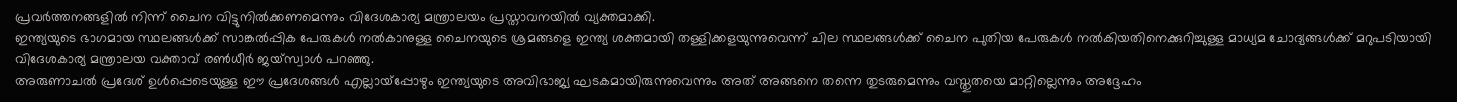പ്രവർത്തനങ്ങളിൽ നിന്ന് ചൈന വിട്ടുനിൽക്കണമെന്നും വിദേശകാര്യ മന്ത്രാലയം പ്രസ്താവനയിൽ വ്യക്തമാക്കി.
ഇന്ത്യയുടെ ഭാഗമായ സ്ഥലങ്ങൾക്ക് സാങ്കൽപ്പിക പേരുകൾ നൽകാനുള്ള ചൈനയുടെ ശ്രമങ്ങളെ ഇന്ത്യ ശക്തമായി തള്ളിക്കളയുന്നുവെന്ന് ചില സ്ഥലങ്ങൾക്ക് ചൈന പുതിയ പേരുകൾ നൽകിയതിനെക്കുറിച്ചുള്ള മാധ്യമ ചോദ്യങ്ങൾക്ക് മറുപടിയായി വിദേശകാര്യ മന്ത്രാലയ വക്താവ് രൺധീർ ജയ്സ്വാൾ പറഞ്ഞു.
അരുണാചൽ പ്രദേശ് ഉൾപ്പെടെയുള്ള ഈ പ്രദേശങ്ങൾ എല്ലായ്പ്പോഴും ഇന്ത്യയുടെ അവിഭാജ്യ ഘടകമായിരുന്നുവെന്നും അത് അങ്ങനെ തന്നെ തുടരുമെന്നും വസ്തുതയെ മാറ്റില്ലെന്നും അദ്ദേഹം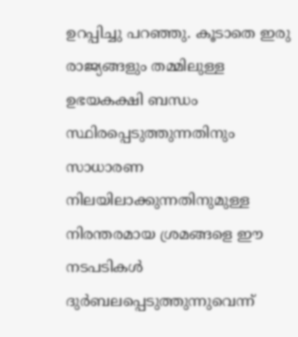ഉറപ്പിച്ചു പറഞ്ഞു. കൂടാതെ ഇരു രാജ്യങ്ങളും തമ്മിലുള്ള ഉഭയകക്ഷി ബന്ധം സ്ഥിരപ്പെടുത്തുന്നതിനും സാധാരണ നിലയിലാക്കുന്നതിനുമുള്ള നിരന്തരമായ ശ്രമങ്ങളെ ഈ നടപടികൾ ദുർബലപ്പെടുത്തുന്നുവെന്ന്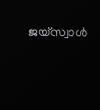ജയ്സ്വാൾ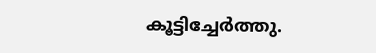കൂട്ടിച്ചേർത്തു.